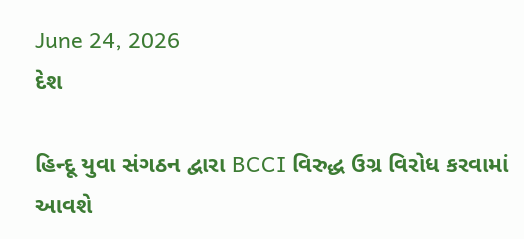June 24, 2026
દેશ

હિન્દૂ યુવા સંગઠન દ્વારા BCCI વિરુદ્ધ ઉગ્ર વિરોધ કરવામાં આવશે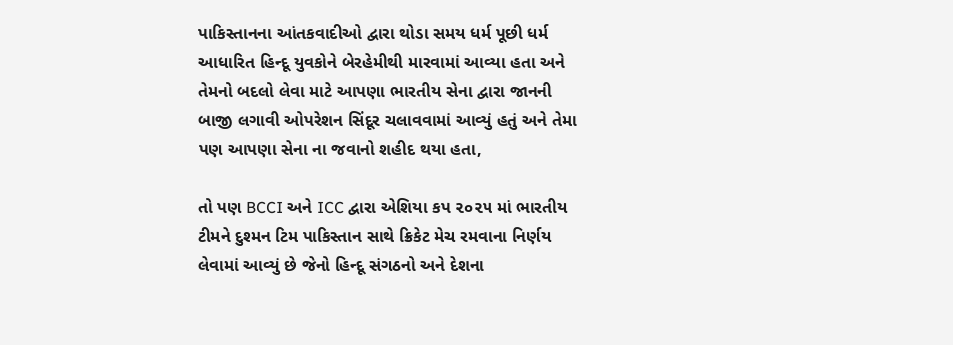પાકિસ્તાનના આંતકવાદીઓ દ્વારા થોડા સમય ધર્મ પૂછી ધર્મ આધારિત હિન્દૂ યુવકોને બેરહેમીથી મારવામાં આવ્યા હતા અને તેમનો બદલો લેવા માટે આપણા ભારતીય સેના દ્વારા જાનની બાજી લગાવી ઓપરેશન સિંદૂર ચલાવવામાં આવ્યું હતું અને તેમા પણ આપણા સેના ના જવાનો શહીદ થયા હતા,

તો પણ BCCI અને ICC દ્વારા એશિયા કપ ૨૦૨૫ માં ભારતીય ટીમને દુશ્મન ટિમ પાકિસ્તાન સાથે ક્રિકેટ મેચ રમવાના નિર્ણય લેવામાં આવ્યું છે જેનો હિન્દૂ સંગઠનો અને દેશના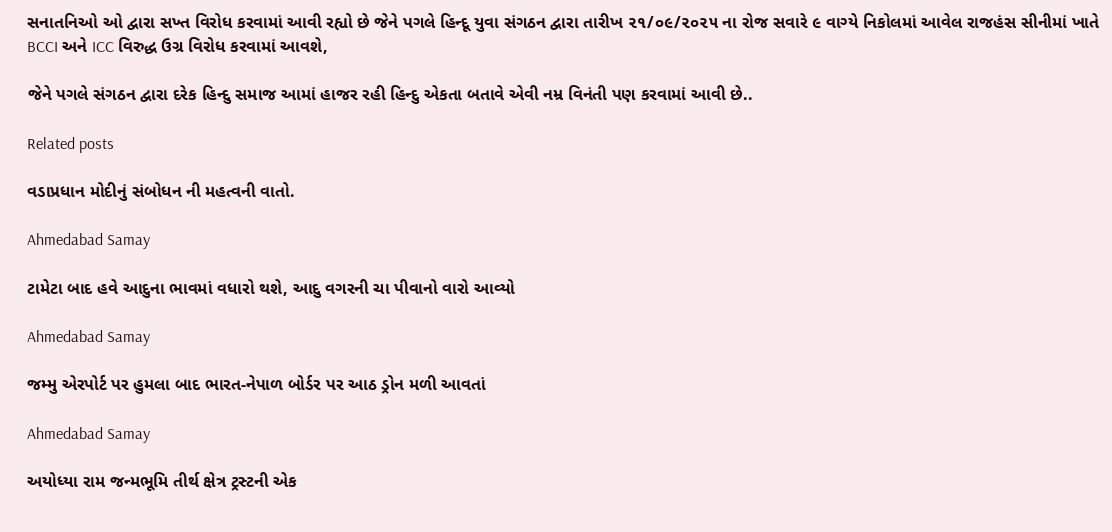સનાતનિઓ ઓ દ્વારા સખ્ત વિરોધ કરવામાં આવી રહ્યો છે જેને પગલે હિન્દૂ યુવા સંગઠન દ્વારા તારીખ ૨૧/૦૯/૨૦૨૫ ના રોજ સવારે ૯ વાગ્યે નિકોલમાં આવેલ રાજહંસ સીનીમાં ખાતે  BCCI અને ICC વિરુદ્ધ ઉગ્ર વિરોધ કરવામાં આવશે,

જેને પગલે સંગઠન દ્વારા દરેક હિન્દુ સમાજ આમાં હાજર રહી હિન્દુ એકતા બતાવે એવી નમ્ર વિનંતી પણ કરવામાં આવી છે..

Related posts

વડાપ્રધાન મોદીનું સંબોધન ની મહત્વની વાતો.

Ahmedabad Samay

ટામેટા બાદ હવે આદુના ભાવમાં વધારો થશે, આદુ વગરની ચા પીવાનો વારો આવ્યો

Ahmedabad Samay

જમ્મુ એરપોર્ટ પર હુમલા બાદ ભારત-નેપાળ બોર્ડર પર આઠ ડ્રોન મળી આવતાં

Ahmedabad Samay

અયોધ્યા રામ જન્મભૂમિ તીર્થ ક્ષેત્ર ટ્રસ્ટની એક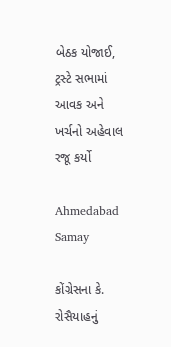બેઠક યોજાઈ, ટ્રસ્ટે સભામાં આવક અને ખર્ચનો અહેવાલ રજૂ કર્યો

Ahmedabad Samay

કોંગ્રેસના કે. રોસૈયાહનું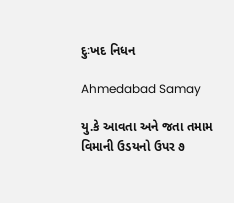દુઃખદ નિધન

Ahmedabad Samay

યુ.કે આવતા અને જતા તમામ વિમાની ઉડયનો ઉપર ૭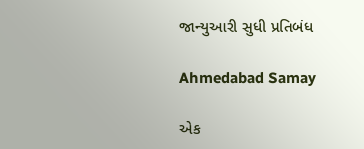જાન્યુઆરી સુધી પ્રતિબંધ

Ahmedabad Samay

એક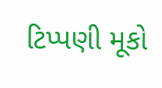ટિપ્પણી મૂકો